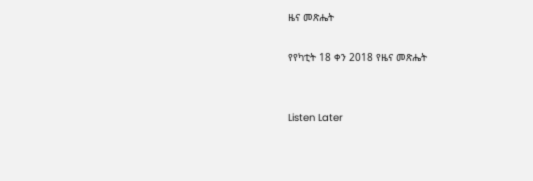ዜና መጽሔት

የየካቲት 18 ቀን 2018 የዜና መጽሔት


Listen Later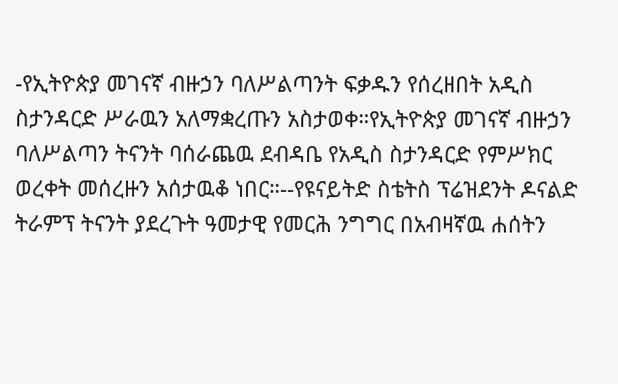-የኢትዮጵያ መገናኛ ብዙኃን ባለሥልጣንት ፍቃዱን የሰረዘበት አዲስ ስታንዳርድ ሥራዉን አለማቋረጡን አስታወቀ።የኢትዮጵያ መገናኛ ብዙኃን ባለሥልጣን ትናንት ባሰራጨዉ ደብዳቤ የአዲስ ስታንዳርድ የምሥክር ወረቀት መሰረዙን አሰታዉቆ ነበር።--የዩናይትድ ስቴትስ ፕሬዝደንት ዶናልድ ትራምፕ ትናንት ያደረጉት ዓመታዊ የመርሕ ንግግር በአብዛኛዉ ሐሰትን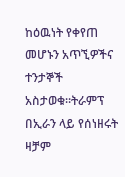ከዕዉነት የቀየጠ መሆኑን አጥኚዎችና ተንታኞች አስታወቁ።ትራምፕ በኢራን ላይ የሰነዘሩት ዛቻም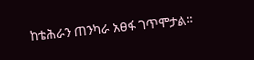ከቴሕራን ጠንካራ አፀፋ ገጥሞታል።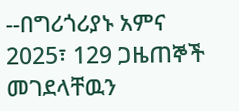--በግሪጎሪያኑ አምና 2025፣ 129 ጋዜጠኞች መገደላቸዉን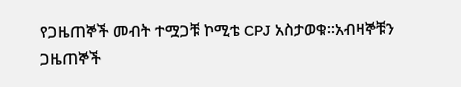የጋዜጠኞች መብት ተሟጋቹ ኮሚቴ CPJ አስታወቁ።አብዛኞቹን ጋዜጠኞች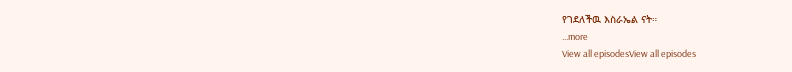የገደለችዉ እስራኤል ናት።
...more
View all episodesView all episodes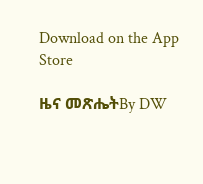Download on the App Store

ዜና መጽሔትBy DW